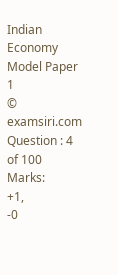Indian Economy Model Paper 1
© examsiri.com
Question : 4 of 100
Marks:
+1,
-0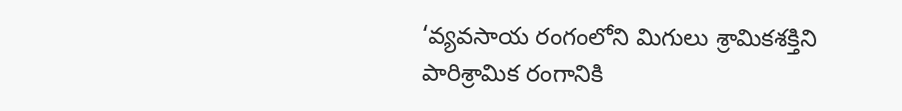‘వ్యవసాయ రంగంలోని మిగులు శ్రామికశక్తిని పారిశ్రామిక రంగానికి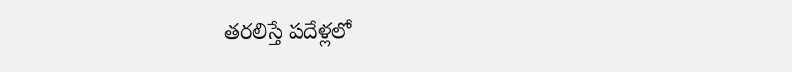తరలిస్తే పదేళ్లలో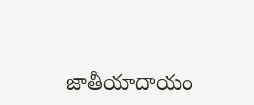జాతీయాదాయం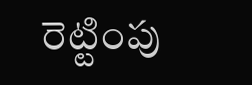రెట్టింపు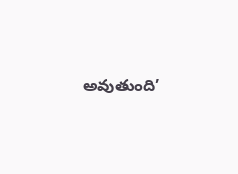అవుతుంది’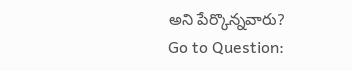అని పేర్కొన్నవారు?
Go to Question: